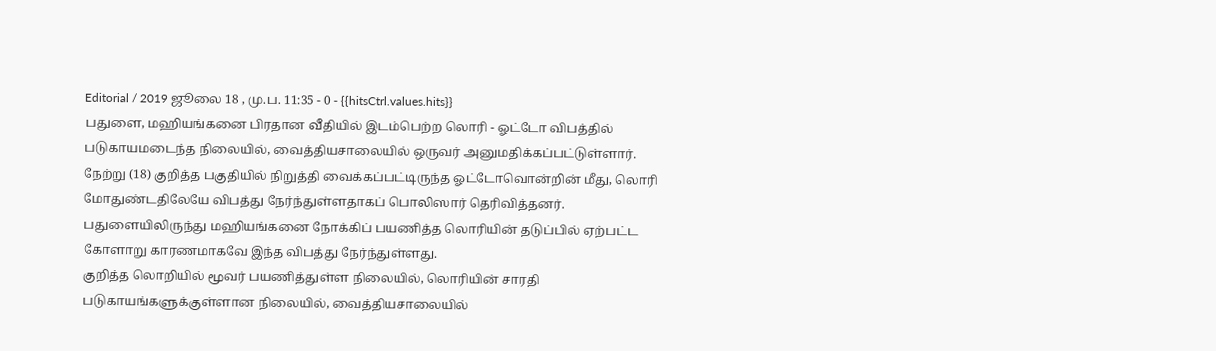Editorial / 2019 ஜூலை 18 , மு.ப. 11:35 - 0 - {{hitsCtrl.values.hits}}
பதுளை, மஹியங்கனை பிரதான வீதியில் இடம்பெற்ற லொரி - ஓட்டோ விபத்தில் படுகாயமடைந்த நிலையில், வைத்தியசாலையில் ஒருவர் அனுமதிக்கப்பட்டுள்ளார்.
நேற்று (18) குறித்த பகுதியில் நிறுத்தி வைக்கப்பட்டிருந்த ஓட்டோவொன்றின் மீது, லொரி மோதுண்டதிலேயே விபத்து நேர்ந்துள்ளதாகப் பொலிஸார் தெரிவித்தனர்.
பதுளையிலிருந்து மஹியங்கனை நோக்கிப் பயணித்த லொரியின் தடுப்பில் ஏற்பட்ட கோளாறு காரணமாகவே இந்த விபத்து நேர்ந்துள்ளது.
குறித்த லொறியில் மூவர் பயணித்துள்ள நிலையில், லொரியின் சாரதி படுகாயங்களுக்குள்ளான நிலையில், வைத்தியசாலையில்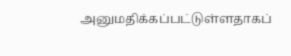அனுமதிக்கப்பட்டுள்ளதாகப்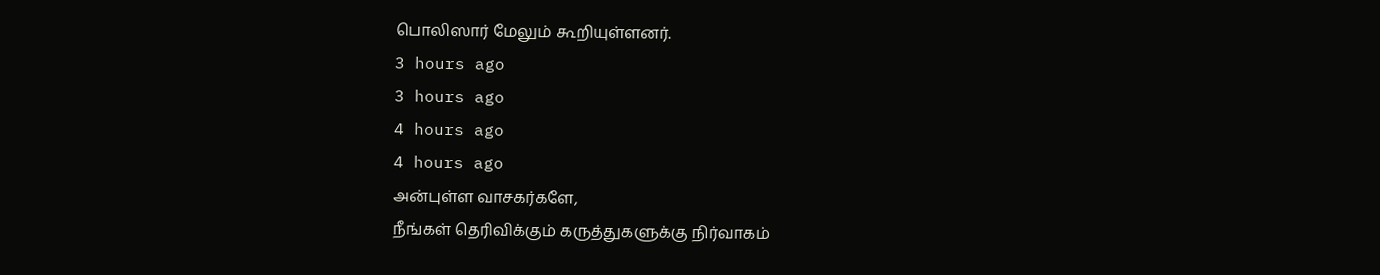பொலிஸார் மேலும் கூறியுள்ளனர்.
3 hours ago
3 hours ago
4 hours ago
4 hours ago
அன்புள்ள வாசகர்களே,
நீங்கள் தெரிவிக்கும் கருத்துகளுக்கு நிர்வாகம்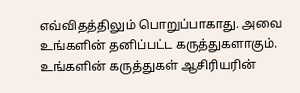எவ்விதத்திலும் பொறுப்பாகாது. அவை உங்களின் தனிப்பட்ட கருத்துகளாகும். உங்களின் கருத்துகள் ஆசிரியரின்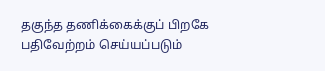தகுந்த தணிக்கைக்குப் பிறகே பதிவேற்றம் செய்யப்படும்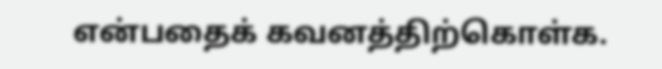என்பதைக் கவனத்திற்கொள்க.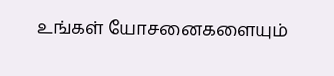உங்கள் யோசனைகளையும்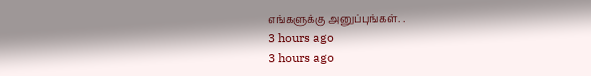எங்களுக்கு அனுப்புங்கள். .
3 hours ago
3 hours ago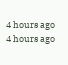4 hours ago
4 hours ago